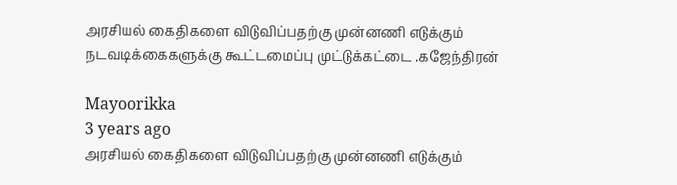அரசியல் கைதிகளை விடுவிப்பதற்கு முன்னணி எடுக்கும் நடவடிக்கைகளுக்கு கூட்டமைப்பு முட்டுக்கட்டை .கஜேந்திரன்

Mayoorikka
3 years ago
அரசியல் கைதிகளை விடுவிப்பதற்கு முன்னணி எடுக்கும்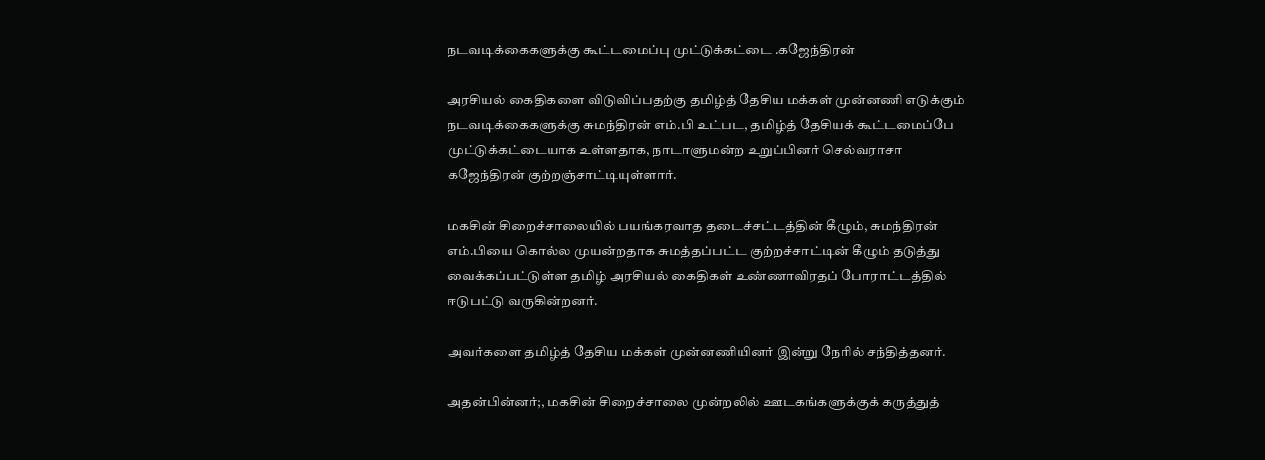நடவடிக்கைகளுக்கு கூட்டமைப்பு முட்டுக்கட்டை .கஜேந்திரன்

அரசியல் கைதிகளை விடுவிப்பதற்கு தமிழ்த் தேசிய மக்கள் முன்னணி எடுக்கும் நடவடிக்கைகளுக்கு சுமந்திரன் எம்.பி உட்பட, தமிழ்த் தேசியக் கூட்டமைப்பே முட்டுக்கட்டையாக உள்ளதாக, நாடாளுமன்ற உறுப்பினர் செல்வராசா கஜேந்திரன் குற்றஞ்சாட்டியுள்ளார்.

மகசின் சிறைச்சாலையில் பயங்கரவாத தடைச்சட்டத்தின் கீழும், சுமந்திரன் எம்.பியை கொல்ல முயன்றதாக சுமத்தப்பட்ட குற்றச்சாட்டின் கீழும் தடுத்து வைக்கப்பட்டுள்ள தமிழ் அரசியல் கைதிகள் உண்ணாவிரதப் போராட்டத்தில் ஈடுபட்டு வருகின்றனர்.

அவர்களை தமிழ்த் தேசிய மக்கள் முன்னணியினர் இன்று நேரில் சந்தித்தனர்.

அதன்பின்னர்;, மகசின் சிறைச்சாலை முன்றலில் ஊடகங்களுக்குக் கருத்துத்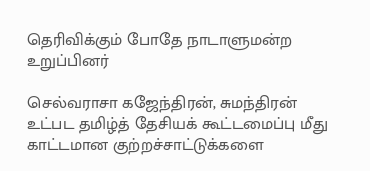தெரிவிக்கும் போதே நாடாளுமன்ற உறுப்பினர்

செல்வராசா கஜேந்திரன், சுமந்திரன் உட்பட தமிழ்த் தேசியக் கூட்டமைப்பு மீது காட்டமான குற்றச்சாட்டுக்களை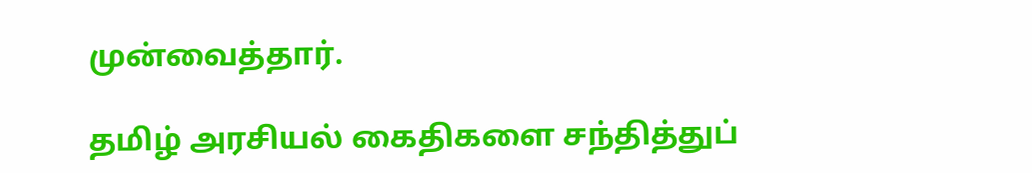முன்வைத்தார்.

தமிழ் அரசியல் கைதிகளை சந்தித்துப்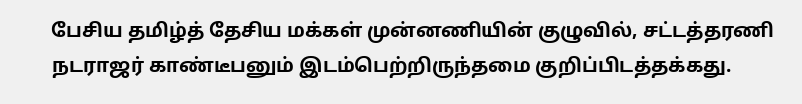பேசிய தமிழ்த் தேசிய மக்கள் முன்னணியின் குழுவில், சட்டத்தரணி நடராஜர் காண்டீபனும் இடம்பெற்றிருந்தமை குறிப்பிடத்தக்கது.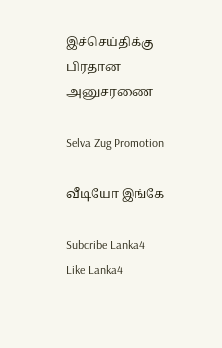இச்செய்திக்கு பிரதான அனுசரணை

Selva Zug Promotion

வீடியோ இங்கே

Subcribe Lanka4
Like Lanka4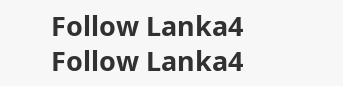Follow Lanka4
Follow Lanka4